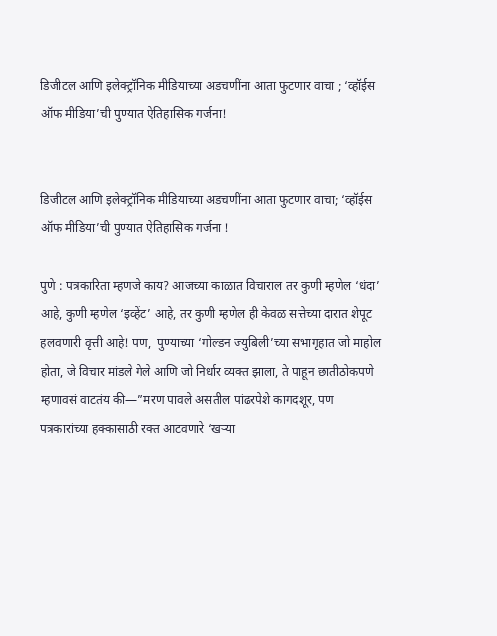डिजीटल आणि इलेक्ट्रॉनिक मीडियाच्या अडचणींना आता फुटणार वाचा ; ‘व्हॉईस ऑफ मीडिया’ची पुण्यात ऐतिहासिक गर्जना!


डिजीटल आणि इलेक्ट्रॉनिक मीडियाच्या अडचणींना आता फुटणार वाचा; ‘व्हॉईस ऑफ मीडिया’ची पुण्यात ऐतिहासिक गर्जना !

पुणे : पत्रकारिता म्हणजे काय? आजच्या काळात विचाराल तर कुणी म्हणेल ‘धंदा’ आहे, कुणी म्हणेल ‘इव्हेंट’ आहे, तर कुणी म्हणेल ही केवळ सत्तेच्या दारात शेपूट हलवणारी वृत्ती आहे! पण,  पुण्याच्या ‘गोल्डन ज्युबिली’च्या सभागृहात जो माहोल होता, जे विचार मांडले गेले आणि जो निर्धार व्यक्त झाला, ते पाहून छातीठोकपणे म्हणावसं वाटतंय की—”मरण पावले असतील पांढरपेशे कागदशूर, पण पत्रकारांच्या हक्कासाठी रक्त आटवणारे ‘खऱ्या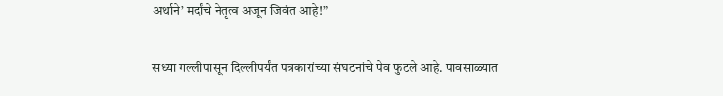अर्थाने’ मर्दांचे नेतृत्व अजून जिवंत आहे!”

सध्या गल्लीपासून दिल्लीपर्यंत पत्रकारांच्या संघटनांचे पेव फुटले आहे. पावसाळ्यात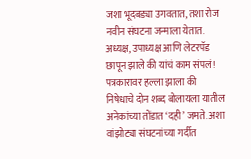जशा भूदबड्या उगवतात, तशा रोज नवीन संघटना जन्माला येतात. अध्यक्ष, उपाध्यक्ष आणि लेटरपॅड छापून झाले की यांचं काम संपलं! पत्रकारावर हल्ला झाला की निषेधाचे दोन शब्द बोलायला यातील अनेकांच्या तोंडात ‘दही’ जमते. अशा वांझोट्या संघटनांच्या गर्दीत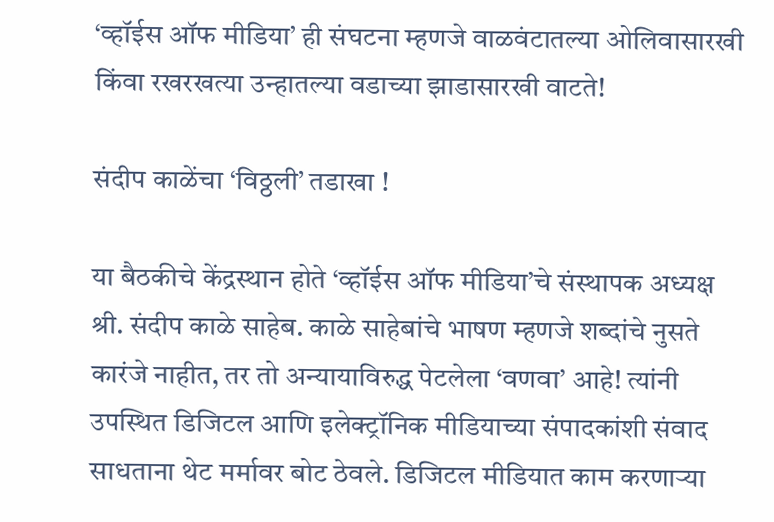‘व्हॉईस ऑफ मीडिया’ ही संघटना म्हणजे वाळवंटातल्या ओलिवासारखी किंवा रखरखत्या उन्हातल्या वडाच्या झाडासारखी वाटते!

संदीप काळेंचा ‘विठ्ठली’ तडाखा !

या बैठकीचे केंद्रस्थान होते ‘व्हॉईस ऑफ मीडिया’चे संस्थापक अध्यक्ष श्री. संदीप काळे साहेब. काळे साहेबांचे भाषण म्हणजे शब्दांचे नुसते कारंजे नाहीत, तर तो अन्यायाविरुद्ध पेटलेला ‘वणवा’ आहे! त्यांनी उपस्थित डिजिटल आणि इलेक्ट्रॉनिक मीडियाच्या संपादकांशी संवाद साधताना थेट मर्मावर बोट ठेवले. डिजिटल मीडियात काम करणाऱ्या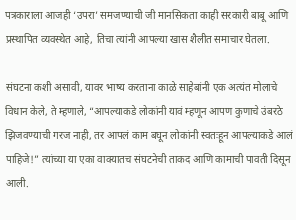पत्रकाराला आजही ‘उपरा’ समजण्याची जी मानसिकता काही सरकारी बाबू आणि प्रस्थापित व्यवस्थेत आहे, तिचा त्यांनी आपल्या खास शैलीत समाचार घेतला.

संघटना कशी असावी, यावर भाष्य करताना काळे साहेबांनी एक अत्यंत मोलाचे विधान केले, ते म्हणाले, “आपल्याकडे लोकांनी यावं म्हणून आपण कुणाचे उंबरठे झिजवण्याची गरज नाही, तर आपलं काम बघून लोकांनी स्वतःहून आपल्याकडे आलं पाहिजे!” त्यांच्या या एका वाक्यातच संघटनेची ताकद आणि कामाची पावती दिसून आली.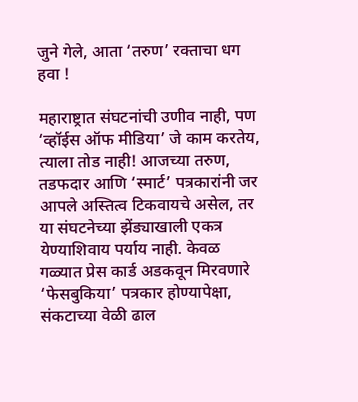जुने गेले, आता ‘तरुण’ रक्ताचा धग हवा !

महाराष्ट्रात संघटनांची उणीव नाही, पण ‘व्हॉईस ऑफ मीडिया’ जे काम करतेय, त्याला तोड नाही! आजच्या तरुण, तडफदार आणि ‘स्मार्ट’ पत्रकारांनी जर आपले अस्तित्व टिकवायचे असेल, तर या संघटनेच्या झेंड्याखाली एकत्र येण्याशिवाय पर्याय नाही. केवळ गळ्यात प्रेस कार्ड अडकवून मिरवणारे ‘फेसबुकिया’ पत्रकार होण्यापेक्षा, संकटाच्या वेळी ढाल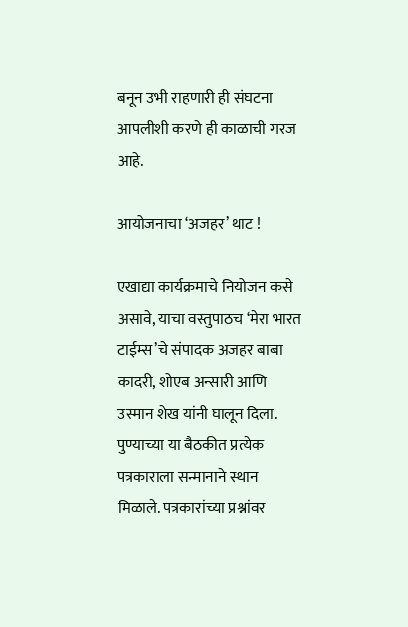बनून उभी राहणारी ही संघटना आपलीशी करणे ही काळाची गरज आहे.

आयोजनाचा ‘अजहर’ थाट !

एखाद्या कार्यक्रमाचे नियोजन कसे असावे, याचा वस्तुपाठच ‘मेरा भारत टाईम्स’चे संपादक अजहर बाबा कादरी, शोएब अन्सारी आणि उस्मान शेख यांनी घालून दिला. पुण्याच्या या बैठकीत प्रत्येक पत्रकाराला सन्मानाने स्थान मिळाले. पत्रकारांच्या प्रश्नांवर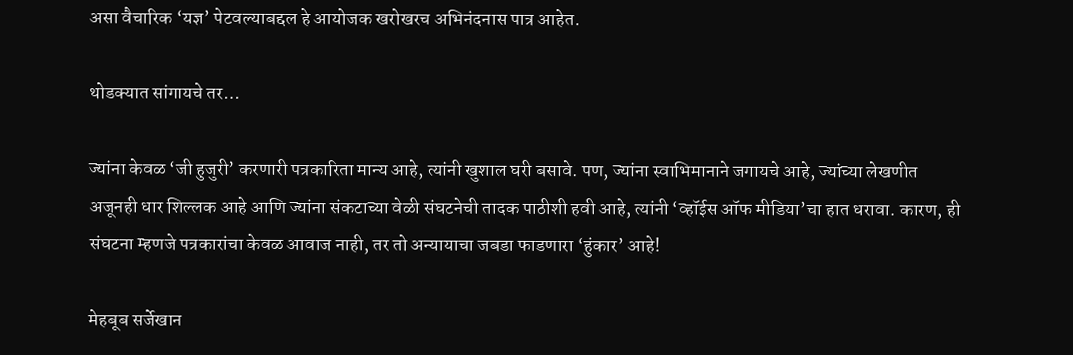असा वैचारिक ‘यज्ञ’ पेटवल्याबद्दल हे आयोजक खरोखरच अभिनंदनास पात्र आहेत.

थोडक्यात सांगायचे तर…

ज्यांना केवळ ‘जी हुजुरी’ करणारी पत्रकारिता मान्य आहे, त्यांनी खुशाल घरी बसावे. पण, ज्यांना स्वाभिमानाने जगायचे आहे, ज्यांच्या लेखणीत अजूनही धार शिल्लक आहे आणि ज्यांना संकटाच्या वेळी संघटनेची तादक पाठीशी हवी आहे, त्यांनी ‘व्हॉईस ऑफ मीडिया’चा हात धरावा. कारण, ही संघटना म्हणजे पत्रकारांचा केवळ आवाज नाही, तर तो अन्यायाचा जबडा फाडणारा ‘हुंकार’ आहे!

मेहबूब सर्जेखान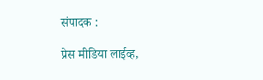संपादक :

प्रेस मीडिया लाईव्ह,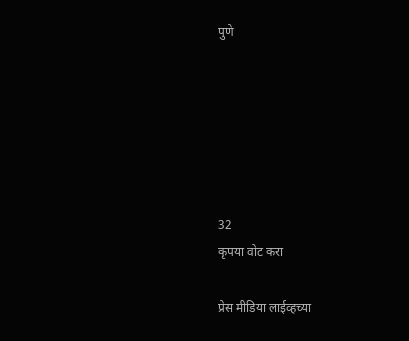पुणे






32
कृपया वोट करा

प्रेस मीडिया लाईव्हच्या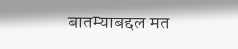बातम्याबद्दल मत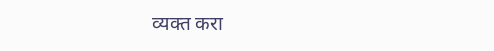व्यक्त करा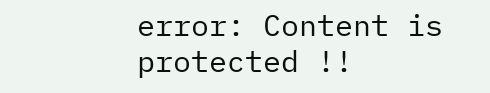error: Content is protected !!